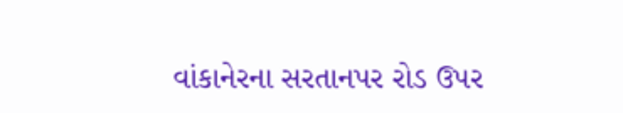વાંકાનેરના સરતાનપર રોડ ઉપર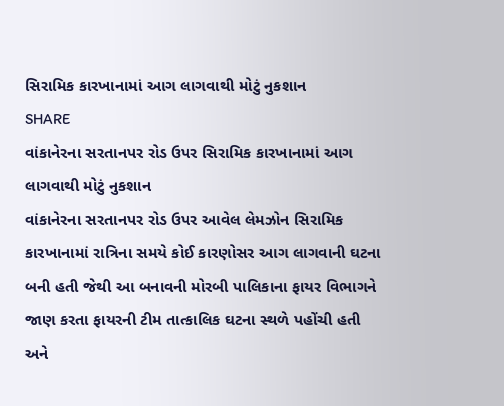સિરામિક કારખાનામાં આગ લાગવાથી મોટું નુકશાન
SHARE
વાંકાનેરના સરતાનપર રોડ ઉપર સિરામિક કારખાનામાં આગ લાગવાથી મોટું નુકશાન
વાંકાનેરના સરતાનપર રોડ ઉપર આવેલ લેમઝોન સિરામિક કારખાનામાં રાત્રિના સમયે કોઈ કારણોસર આગ લાગવાની ઘટના બની હતી જેથી આ બનાવની મોરબી પાલિકાના ફાયર વિભાગને જાણ કરતા ફાયરની ટીમ તાત્કાલિક ઘટના સ્થળે પહોંચી હતી અને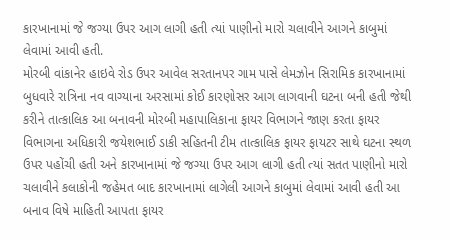કારખાનામાં જે જગ્યા ઉપર આગ લાગી હતી ત્યાં પાણીનો મારો ચલાવીને આગને કાબુમાં લેવામાં આવી હતી.
મોરબી વાંકાનેર હાઇવે રોડ ઉપર આવેલ સરતાનપર ગામ પાસે લેમઝોન સિરામિક કારખાનામાં બુધવારે રાત્રિના નવ વાગ્યાના અરસામાં કોઈ કારણોસર આગ લાગવાની ઘટના બની હતી જેથી કરીને તાત્કાલિક આ બનાવની મોરબી મહાપાલિકાના ફાયર વિભાગને જાણ કરતા ફાયર વિભાગના અધિકારી જયેશભાઈ ડાકી સહિતની ટીમ તાત્કાલિક ફાયર ફાયટર સાથે ઘટના સ્થળ ઉપર પહોંચી હતી અને કારખાનામાં જે જગ્યા ઉપર આગ લાગી હતી ત્યાં સતત પાણીનો મારો ચલાવીને કલાકોની જહેમત બાદ કારખાનામાં લાગેલી આગને કાબુમાં લેવામાં આવી હતી આ બનાવ વિષે માહિતી આપતા ફાયર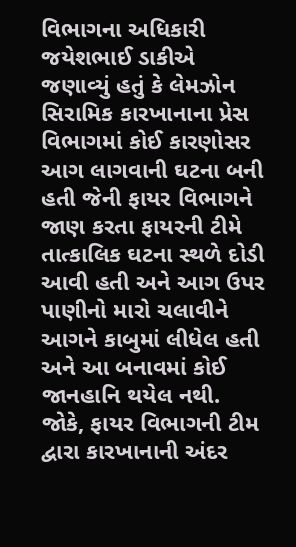વિભાગના અધિકારી જયેશભાઈ ડાકીએ જણાવ્યું હતું કે લેમઝોન સિરામિક કારખાનાના પ્રેસ વિભાગમાં કોઈ કારણોસર આગ લાગવાની ઘટના બની હતી જેની ફાયર વિભાગને જાણ કરતા ફાયરની ટીમે તાત્કાલિક ઘટના સ્થળે દોડી આવી હતી અને આગ ઉપર પાણીનો મારો ચલાવીને આગને કાબુમાં લીધેલ હતી અને આ બનાવમાં કોઈ જાનહાનિ થયેલ નથી. જોકે, ફાયર વિભાગની ટીમ દ્વારા કારખાનાની અંદર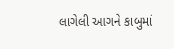લાગેલી આગને કાબુમાં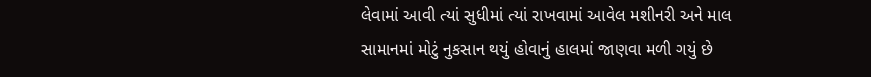લેવામાં આવી ત્યાં સુધીમાં ત્યાં રાખવામાં આવેલ મશીનરી અને માલ સામાનમાં મોટું નુકસાન થયું હોવાનું હાલમાં જાણવા મળી ગયું છે